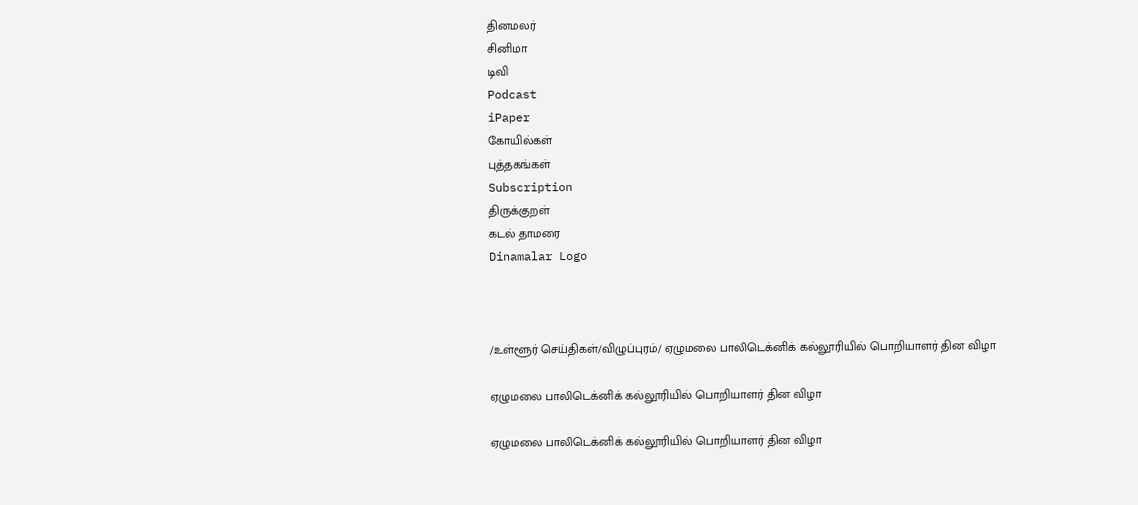தினமலர்
சினிமா
டிவி
Podcast
iPaper
கோயில்கள்
புத்தகங்கள்
Subscription
திருக்குறள்
கடல் தாமரை
Dinamalar Logo



/உள்ளூர் செய்திகள்/விழுப்புரம்/ ஏழுமலை பாலிடெக்னிக் கல்லூரியில் பொறியாளர் தின விழா

ஏழுமலை பாலிடெக்னிக் கல்லூரியில் பொறியாளர் தின விழா

ஏழுமலை பாலிடெக்னிக் கல்லூரியில் பொறியாளர் தின விழா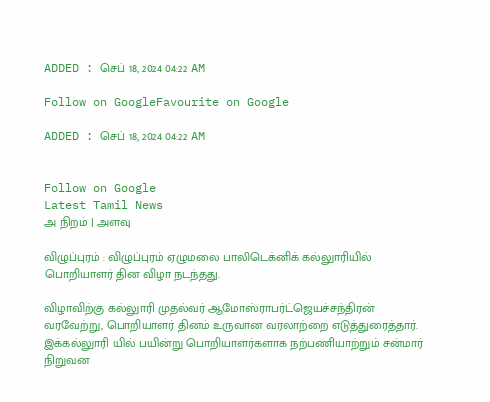ADDED : செப் 18, 2024 04:22 AM

Follow on GoogleFavourite on Google

ADDED : செப் 18, 2024 04:22 AM


Follow on Google
Latest Tamil News
அ நிறம் | அளவு

விழுப்புரம் : விழுப்புரம் ஏழுமலை பாலிடெக்னிக் கல்லுாரியில் பொறியாளர் தின விழா நடந்தது.

விழாவிற்கு கல்லுாரி முதல்வர் ஆமோஸ்ராபர்ட்ஜெயச்சந்திரன் வரவேற்று, பொறியாளர் தினம் உருவான வரலாற்றை எடுத்துரைத்தார். இக்கல்லுாரி யில் பயின்று பொறியாளர்களாக நற்பணியாற்றும் சன்மார் நிறுவன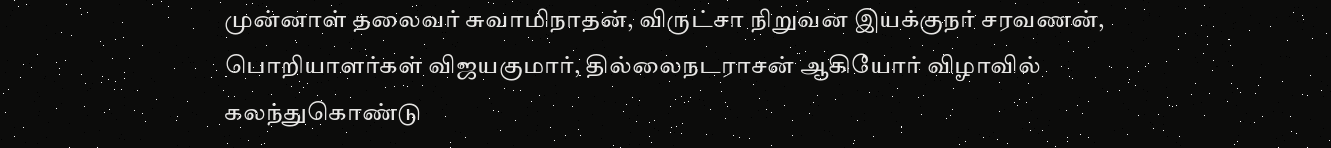முன்னாள் தலைவர் சுவாமிநாதன், விருட்சா நிறுவன இயக்குநர் சரவணன், பொறியாளர்கள் விஜயகுமார், தில்லைநடராசன் ஆகியோர் விழாவில் கலந்துகொண்டு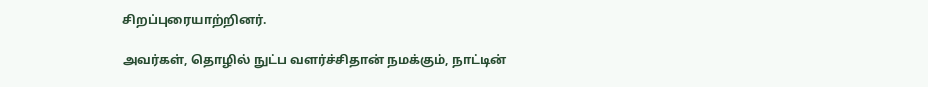சிறப்புரையாற்றினர்.

அவர்கள், தொழில் நுட்ப வளர்ச்சிதான் நமக்கும், நாட்டின்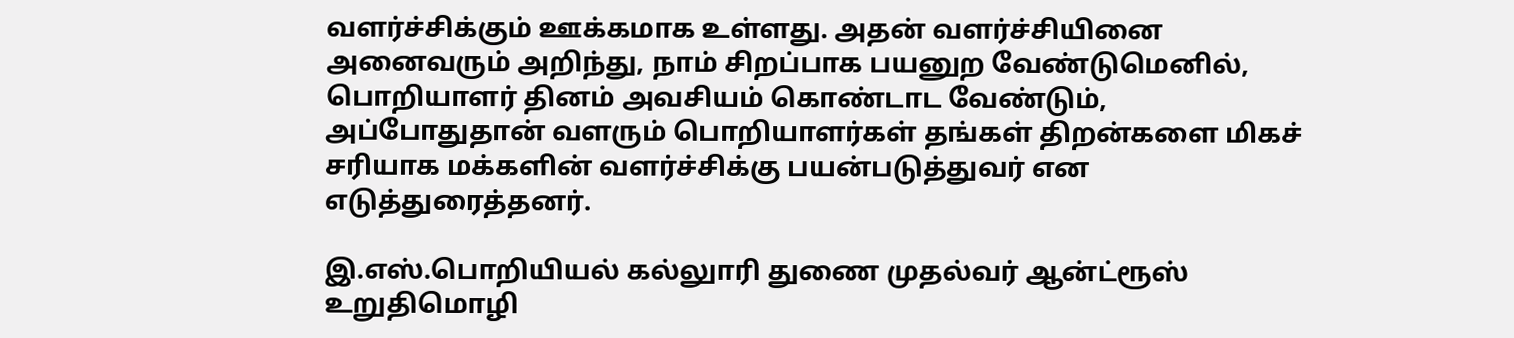வளர்ச்சிக்கும் ஊக்கமாக உள்ளது. அதன் வளர்ச்சியினை அனைவரும் அறிந்து, நாம் சிறப்பாக பயனுற வேண்டுமெனில், பொறியாளர் தினம் அவசியம் கொண்டாட வேண்டும், அப்போதுதான் வளரும் பொறியாளர்கள் தங்கள் திறன்களை மிகச் சரியாக மக்களின் வளர்ச்சிக்கு பயன்படுத்துவர் என எடுத்துரைத்தனர்.

இ.எஸ்.பொறியியல் கல்லுாரி துணை முதல்வர் ஆன்ட்ரூஸ் உறுதிமொழி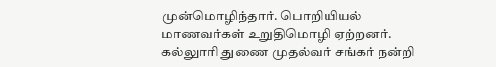முன்மொழிந்தார். பொறியியல் மாணவர்கள் உறுதிமொழி ஏற்றனர். கல்லுாரி துணை முதல்வர் சங்கர் நன்றி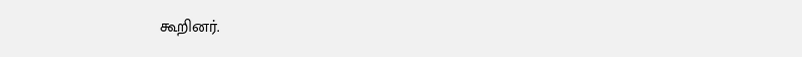கூறினர்.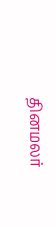தினமலர்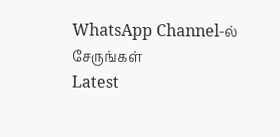WhatsApp Channel-ல் சேருங்கள்
Latest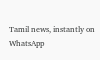Tamil news, instantly on WhatsApp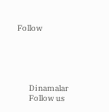Follow





      Dinamalar
      Follow us